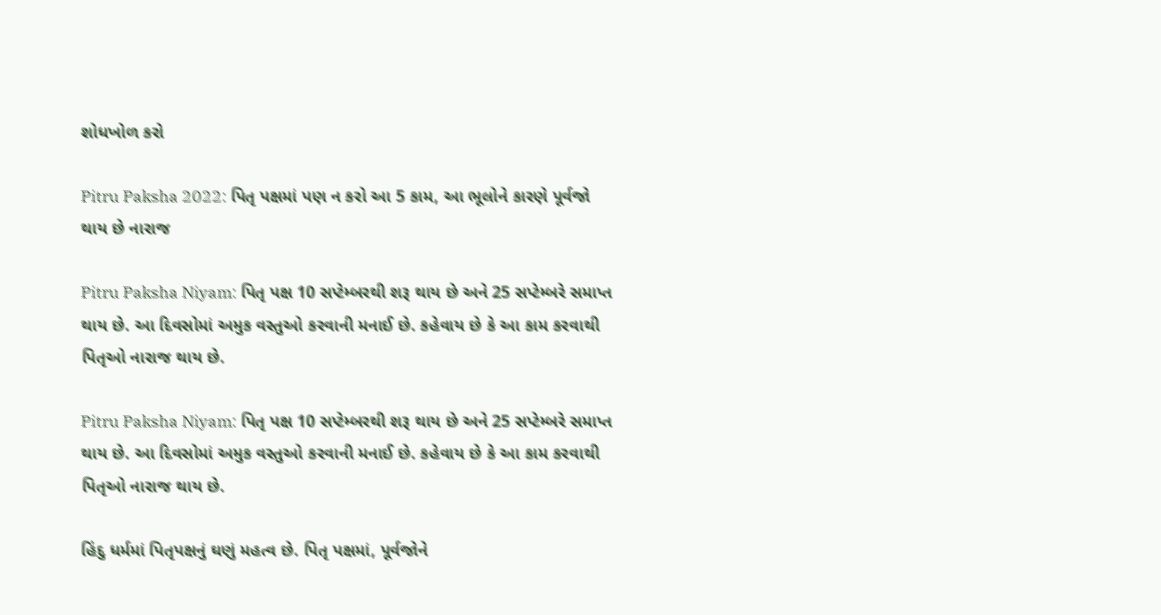શોધખોળ કરો

Pitru Paksha 2022: પિતૃ પક્ષમાં પણ ન કરો આ 5 કામ, આ ભૂલોને કારણે પૂર્વજો થાય છે નારાજ

Pitru Paksha Niyam: પિતૃ પક્ષ 10 સપ્ટેમ્બરથી શરૂ થાય છે અને 25 સપ્ટેમ્બરે સમાપ્ત થાય છે. આ દિવસોમાં અમુક વસ્તુઓ કરવાની મનાઈ છે. કહેવાય છે કે આ કામ કરવાથી પિતૃઓ નારાજ થાય છે.

Pitru Paksha Niyam: પિતૃ પક્ષ 10 સપ્ટેમ્બરથી શરૂ થાય છે અને 25 સપ્ટેમ્બરે સમાપ્ત થાય છે. આ દિવસોમાં અમુક વસ્તુઓ કરવાની મનાઈ છે. કહેવાય છે કે આ કામ કરવાથી પિતૃઓ નારાજ થાય છે.

હિંદુ ધર્મમાં પિતૃપક્ષનું ઘણું મહત્વ છે. પિતૃ પક્ષમાં, પૂર્વજોને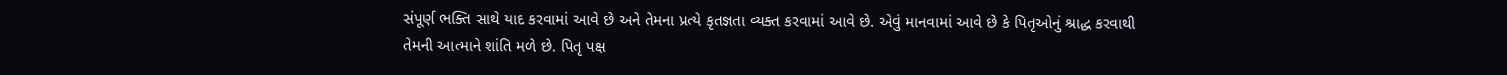સંપૂર્ણ ભક્તિ સાથે યાદ કરવામાં આવે છે અને તેમના પ્રત્યે કૃતજ્ઞતા વ્યક્ત કરવામાં આવે છે. એવું માનવામાં આવે છે કે પિતૃઓનું શ્રાદ્ધ કરવાથી તેમની આત્માને શાંતિ મળે છે. પિતૃ પક્ષ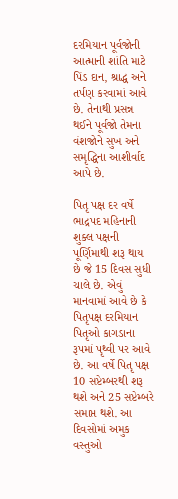દરમિયાન પૂર્વજોની આત્માની શાંતિ માટે પિંડ દાન, શ્રાદ્ધ અને તર્પણ કરવામાં આવે છે. તેનાથી પ્રસન્ન થઈને પૂર્વજો તેમના વંશજોને સુખ અને સમૃદ્ધિના આશીર્વાદ આપે છે.

પિતૃ પક્ષ દર વર્ષે ભાદ્રપદ મહિનાની શુક્લ પક્ષની પૂર્ણિમાથી શરૂ થાય છે જે 15 દિવસ સુધી ચાલે છે. એવું માનવામાં આવે છે કે પિતૃપક્ષ દરમિયાન પિતૃઓ કાગડાના રૂપમાં પૃથ્વી પર આવે છે. આ વર્ષે પિતૃ પક્ષ 10 સપ્ટેમ્બરથી શરૂ થશે અને 25 સપ્ટેમ્બરે સમાપ્ત થશે. આ દિવસોમાં અમુક વસ્તુઓ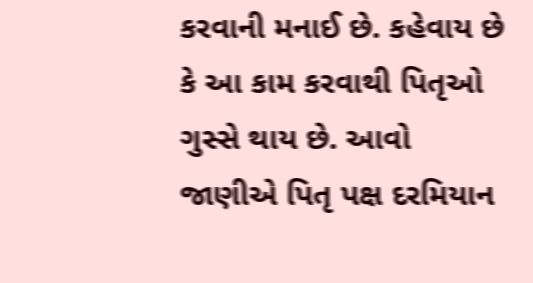કરવાની મનાઈ છે. કહેવાય છે કે આ કામ કરવાથી પિતૃઓ ગુસ્સે થાય છે. આવો જાણીએ પિતૃ પક્ષ દરમિયાન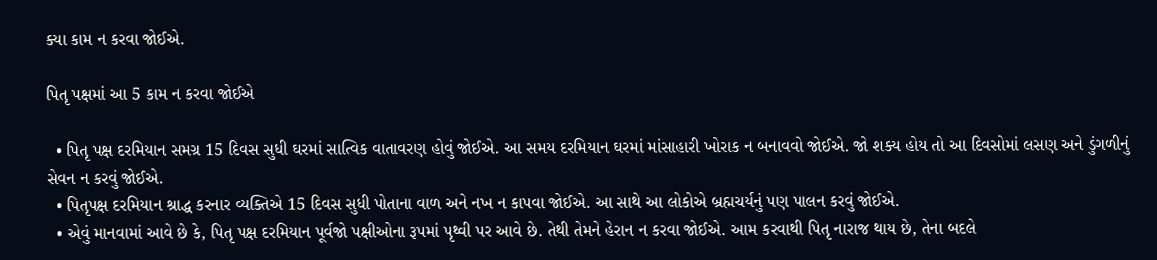ક્યા કામ ન કરવા જોઈએ.

પિતૃ પક્ષમાં આ 5 કામ ન કરવા જોઈએ

  • પિતૃ પક્ષ દરમિયાન સમગ્ર 15 દિવસ સુધી ઘરમાં સાત્વિક વાતાવરણ હોવું જોઈએ. આ સમય દરમિયાન ઘરમાં માંસાહારી ખોરાક ન બનાવવો જોઈએ. જો શક્ય હોય તો આ દિવસોમાં લસણ અને ડુંગળીનું સેવન ન કરવું જોઈએ.
  • પિતૃપક્ષ દરમિયાન શ્રાદ્ધ કરનાર વ્યક્તિએ 15 દિવસ સુધી પોતાના વાળ અને નખ ન કાપવા જોઈએ. આ સાથે આ લોકોએ બ્રહ્મચર્યનું પણ પાલન કરવું જોઈએ.
  • એવું માનવામાં આવે છે કે, પિતૃ પક્ષ દરમિયાન પૂર્વજો પક્ષીઓના રૂપમાં પૃથ્વી પર આવે છે. તેથી તેમને હેરાન ન કરવા જોઈએ. આમ કરવાથી પિતૃ નારાજ થાય છે, તેના બદલે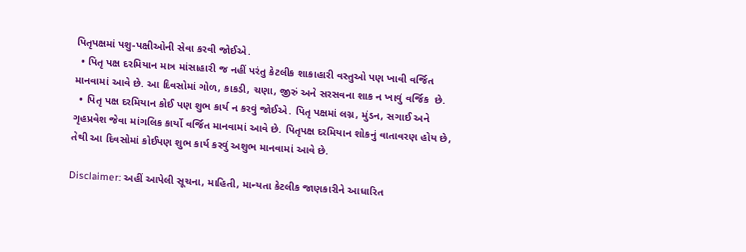પિતૃપક્ષમાં પશુ-પક્ષીઓની સેવા કરવી જોઈએ.
  • પિતૃ પક્ષ દરમિયાન માત્ર માંસાહારી જ નહીં પરંતુ કેટલીક શાકાહારી વસ્તુઓ પણ ખાવી વર્જિત માનવામાં આવે છે. આ દિવસોમાં ગોળ, કાકડી, ચણા, જીરું અને સરસવના શાક ન ખાવું વર્જિક  છે.
  • પિતૃ પક્ષ દરમિયાન કોઈ પણ શુભ કાર્ય ન કરવું જોઈએ. પિતૃ પક્ષમાં લગ્ન, મુંડન, સગાઈ અને ગૃહપ્રવેશ જેવા માંગલિક કાર્યો વર્જિત માનવામાં આવે છે. પિતૃપક્ષ દરમિયાન શોકનું વાતાવરણ હોય છે, તેથી આ દિવસોમાં કોઈપણ શુભ કાર્ય કરવું અશુભ માનવામાં આવે છે.

Disclaimer: અહીં આપેલી સૂચના, માહિતી, માન્યતા કેટલીક જાણકારીને આધારિત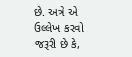છે. અત્રે એ ઉલ્લેખ કરવો જરૂરી છે કે,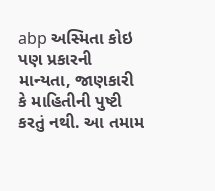abp અસ્મિતા કોઇ પણ પ્રકારની માન્યતા, જાણકારી કે માહિતીની પુષ્ટી કરતું નથી. આ તમામ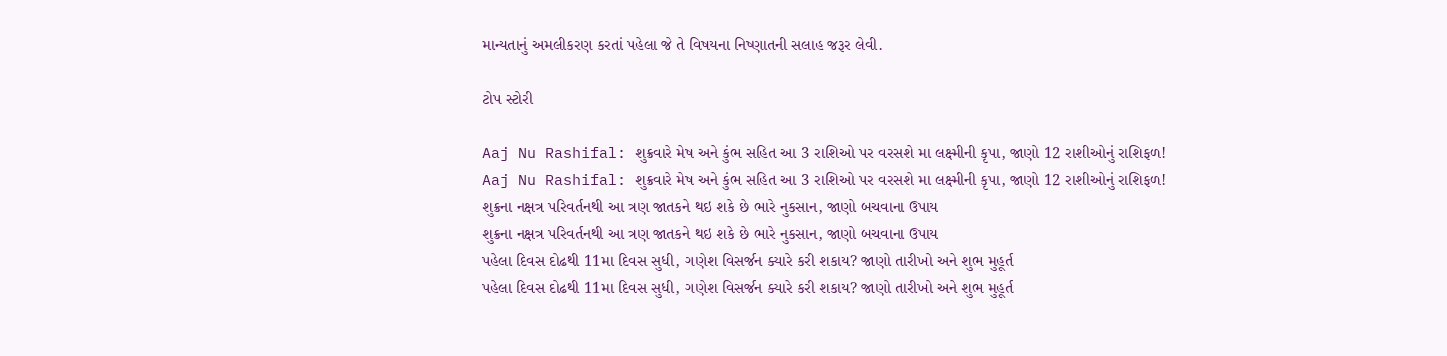માન્યતાનું અમલીકરણ કરતાં પહેલા જે તે વિષયના નિષ્ણાતની સલાહ જરૂર લેવી.

ટોપ સ્ટોરી

Aaj Nu Rashifal: શુક્રવારે મેષ અને કુંભ સહિત આ 3 રાશિઓ પર વરસશે મા લક્ષ્મીની કૃપા, જાણો 12 રાશીઓનું રાશિફળ!
Aaj Nu Rashifal: શુક્રવારે મેષ અને કુંભ સહિત આ 3 રાશિઓ પર વરસશે મા લક્ષ્મીની કૃપા, જાણો 12 રાશીઓનું રાશિફળ!
શુક્રના નક્ષત્ર પરિવર્તનથી આ ત્રણ જાતકને થઇ શકે છે ભારે નુકસાન, જાણો બચવાના ઉપાય
શુક્રના નક્ષત્ર પરિવર્તનથી આ ત્રણ જાતકને થઇ શકે છે ભારે નુકસાન, જાણો બચવાના ઉપાય
પહેલા દિવસ દોઢથી 11મા દિવસ સુધી, ગણેશ વિસર્જન ક્યારે કરી શકાય? જાણો તારીખો અને શુભ મુહૂર્ત
પહેલા દિવસ દોઢથી 11મા દિવસ સુધી, ગણેશ વિસર્જન ક્યારે કરી શકાય? જાણો તારીખો અને શુભ મુહૂર્ત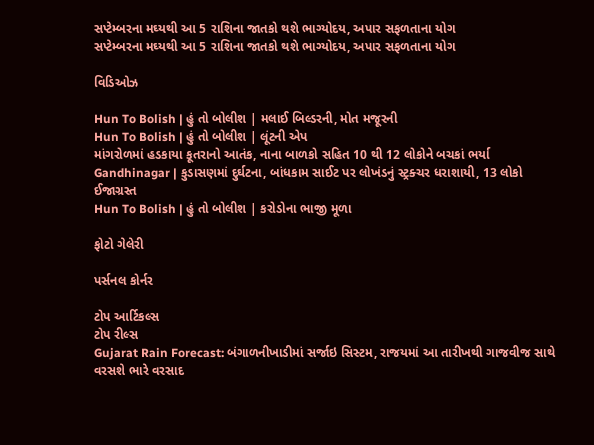સપ્ટેમ્બરના મઘ્યથી આ 5 રાશિના જાતકો થશે ભાગ્યોદય, અપાર સફળતાના યોગ
સપ્ટેમ્બરના મઘ્યથી આ 5 રાશિના જાતકો થશે ભાગ્યોદય, અપાર સફળતાના યોગ

વિડિઓઝ

Hun To Bolish | હું તો બોલીશ | મલાઈ બિલ્ડરની, મોત મજૂરની
Hun To Bolish | હું તો બોલીશ | લૂંટની એપ
માંગરોળમાં હડકાયા કૂતરાનો આતંક, નાના બાળકો સહિત 10 થી 12 લોકોને બચકાં ભર્યા
Gandhinagar | કુડાસણમાં દુર્ઘટના, બાંધકામ સાઈટ પર લોખંડનું સ્ટ્રક્ચર ધરાશાયી, 13 લોકો ઈજાગ્રસ્ત
Hun To Bolish | હું તો બોલીશ | કરોડોના ભાજી મૂળા

ફોટો ગેલેરી

પર્સનલ કોર્નર

ટોપ આર્ટિકલ્સ
ટોપ રીલ્સ
Gujarat Rain Forecast: બંગાળનીખાડીમાં સર્જાઇ સિસ્ટમ, રાજયમાં આ તારીખથી ગાજવીજ સાથે વરસશે ભારે વરસાદ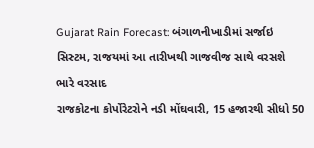Gujarat Rain Forecast: બંગાળનીખાડીમાં સર્જાઇ સિસ્ટમ, રાજયમાં આ તારીખથી ગાજવીજ સાથે વરસશે ભારે વરસાદ
રાજકોટના કોર્પોરેટરોને નડી મોંઘવારી, 15 હજારથી સીધો 50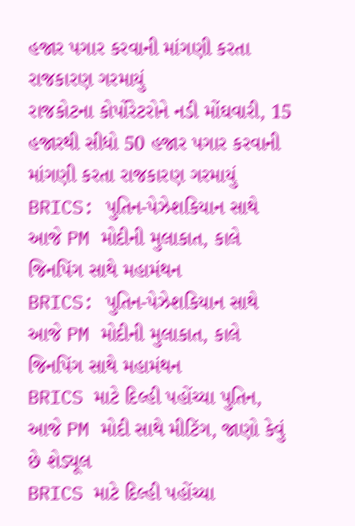હજાર પગાર કરવાની માંગણી કરતા રાજકારણ ગરમાયું
રાજકોટના કોર્પોરેટરોને નડી મોંઘવારી, 15 હજારથી સીધો 50 હજાર પગાર કરવાની માંગણી કરતા રાજકારણ ગરમાયું
BRICS: પુતિન-પેઝેશકિયાન સાથે આજે PM મોદીની મુલાકાત, કાલે જિનપિંગ સાથે મહામંથન
BRICS: પુતિન-પેઝેશકિયાન સાથે આજે PM મોદીની મુલાકાત, કાલે જિનપિંગ સાથે મહામંથન
BRICS માટે દિલ્હી પહોંચ્યા પુતિન, આજે PM મોદી સાથે મીટિંગ, જાણો કેવું છે શેડ્યૂલ
BRICS માટે દિલ્હી પહોંચ્યા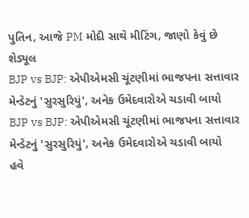પુતિન, આજે PM મોદી સાથે મીટિંગ, જાણો કેવું છે શેડ્યૂલ
BJP vs BJP: એપીએમસી ચૂંટણીમાં ભાજપના સત્તાવાર મેન્ડેટનું 'સુરસુરિયું', અનેક ઉમેદવારોએ ચડાવી બાયો
BJP vs BJP: એપીએમસી ચૂંટણીમાં ભાજપના સત્તાવાર મેન્ડેટનું 'સુરસુરિયું', અનેક ઉમેદવારોએ ચડાવી બાયો
હવે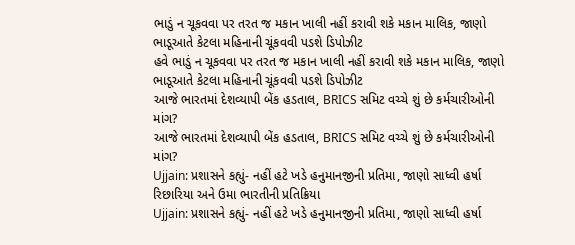ભાડું ન ચૂકવવા પર તરત જ મકાન ખાલી નહીં કરાવી શકે મકાન માલિક, જાણો ભાડૂઆતે કેટલા મહિનાની ચૂંકવવી પડશે ડિપોઝીટ
હવે ભાડું ન ચૂકવવા પર તરત જ મકાન ખાલી નહીં કરાવી શકે મકાન માલિક, જાણો ભાડૂઆતે કેટલા મહિનાની ચૂંકવવી પડશે ડિપોઝીટ
આજે ભારતમાં દેશવ્યાપી બેંક હડતાલ, BRICS સમિટ વચ્ચે શું છે કર્મચારીઓની માંગ?
આજે ભારતમાં દેશવ્યાપી બેંક હડતાલ, BRICS સમિટ વચ્ચે શું છે કર્મચારીઓની માંગ?
Ujjain: પ્રશાસને કહ્યું- નહીં હટે ખડે હનુમાનજીની પ્રતિમા, જાણો સાધ્વી હર્ષા રિછારિયા અને ઉમા ભારતીની પ્રતિક્રિયા
Ujjain: પ્રશાસને કહ્યું- નહીં હટે ખડે હનુમાનજીની પ્રતિમા, જાણો સાધ્વી હર્ષા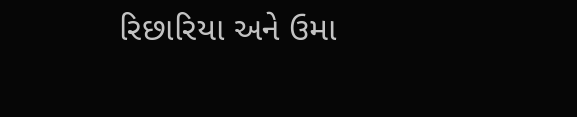રિછારિયા અને ઉમા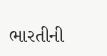ભારતીની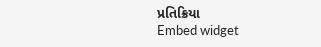પ્રતિક્રિયા
Embed widget